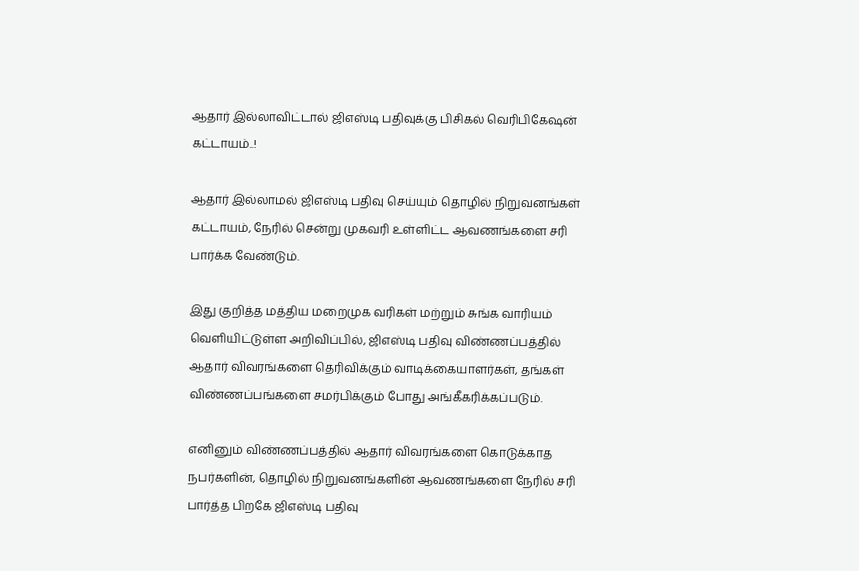ஆதார் இல்லாவிட்டால் ஜிஎஸ்டி பதிவுக்கு பிசிகல் வெரிபிகேஷன் கட்டாயம்..!

ஆதார் இல்லாமல் ஜிஎஸ்டி பதிவு செய்யும் தொழில் நிறுவனங்கள் கட்டாயம், நேரில் சென்று முகவரி உள்ளிட்ட ஆவணங்களை சரி பார்க்க வேண்டும்.

இது குறித்த மத்திய மறைமுக வரிகள் மற்றும் சுங்க வாரியம் வெளியிட்டுள்ள அறிவிப்பில், ஜிஎஸ்டி பதிவு விண்ணப்பத்தில் ஆதார் விவரங்களை தெரிவிக்கும் வாடிக்கையாளர்கள், தங்கள் விண்ணப்பங்களை சமர்பிக்கும் போது அங்கீகரிக்கப்படும்.

எனினும் விண்ணப்பத்தில் ஆதார் விவரங்களை கொடுக்காத நபர்களின், தொழில் நிறுவனங்களின் ஆவணங்களை நேரில் சரி பார்த்த பிறகே ஜிஎஸ்டி பதிவு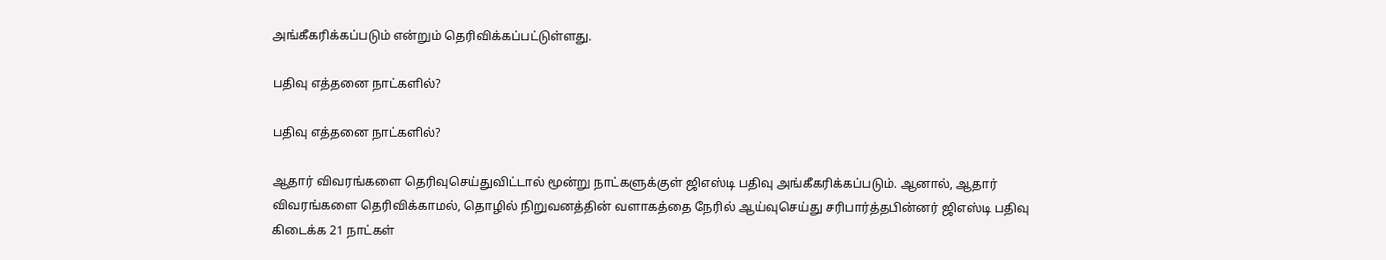அங்கீகரிக்கப்படும் என்றும் தெரிவிக்கப்பட்டுள்ளது.

பதிவு எத்தனை நாட்களில்?

பதிவு எத்தனை நாட்களில்?

ஆதார் விவரங்களை தெரிவுசெய்துவிட்டால் மூன்று நாட்களுக்குள் ஜிஎஸ்டி பதிவு அங்கீகரிக்கப்படும். ஆனால், ஆதார் விவரங்களை தெரிவிக்காமல், தொழில் நிறுவனத்தின் வளாகத்தை நேரில் ஆய்வுசெய்து சரிபார்த்தபின்னர் ஜிஎஸ்டி பதிவு கிடைக்க 21 நாட்கள்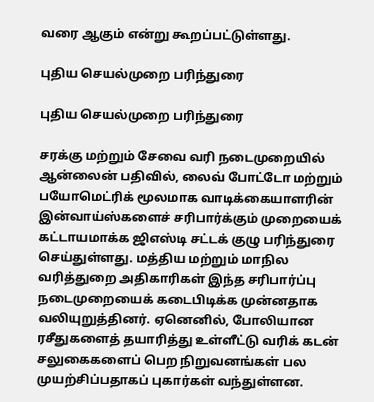வரை ஆகும் என்று கூறப்பட்டுள்ளது.

புதிய செயல்முறை பரிந்துரை

புதிய செயல்முறை பரிந்துரை

சரக்கு மற்றும் சேவை வரி நடைமுறையில் ஆன்லைன் பதிவில், லைவ் போட்டோ மற்றும் பயோமெட்ரிக் மூலமாக வாடிக்கையாளரின் இன்வாய்ஸ்களைச் சரிபார்க்கும் முறையைக் கட்டாயமாக்க ஜிஎஸ்டி சட்டக் குழு பரிந்துரை செய்துள்ளது. மத்திய மற்றும் மாநில வரித்துறை அதிகாரிகள் இந்த சரிபார்ப்பு நடைமுறையைக் கடைபிடிக்க முன்னதாக வலியுறுத்தினர். ஏனெனில், போலியான ரசீதுகளைத் தயாரித்து உள்ளீட்டு வரிக் கடன் சலுகைகளைப் பெற நிறுவனங்கள் பல முயற்சிப்பதாகப் புகார்கள் வந்துள்ளன.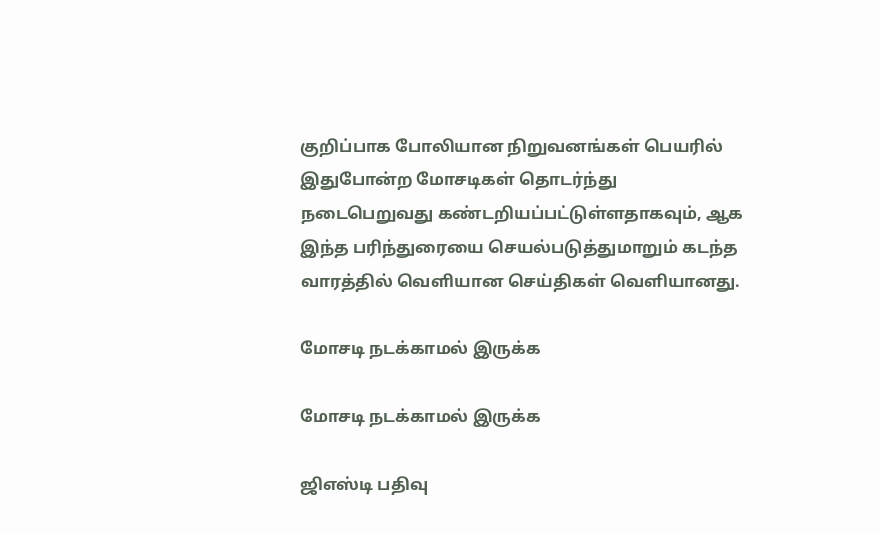குறிப்பாக போலியான நிறுவனங்கள் பெயரில் இதுபோன்ற மோசடிகள் தொடர்ந்து நடைபெறுவது கண்டறியப்பட்டுள்ளதாகவும், ஆக இந்த பரிந்துரையை செயல்படுத்துமாறும் கடந்த வாரத்தில் வெளியான செய்திகள் வெளியானது.

மோசடி நடக்காமல் இருக்க

மோசடி நடக்காமல் இருக்க

ஜிஎஸ்டி பதிவு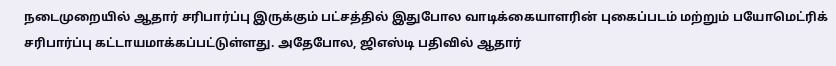நடைமுறையில் ஆதார் சரிபார்ப்பு இருக்கும் பட்சத்தில் இதுபோல வாடிக்கையாளரின் புகைப்படம் மற்றும் பயோமெட்ரிக் சரிபார்ப்பு கட்டாயமாக்கப்பட்டுள்ளது. அதேபோல, ஜிஎஸ்டி பதிவில் ஆதார்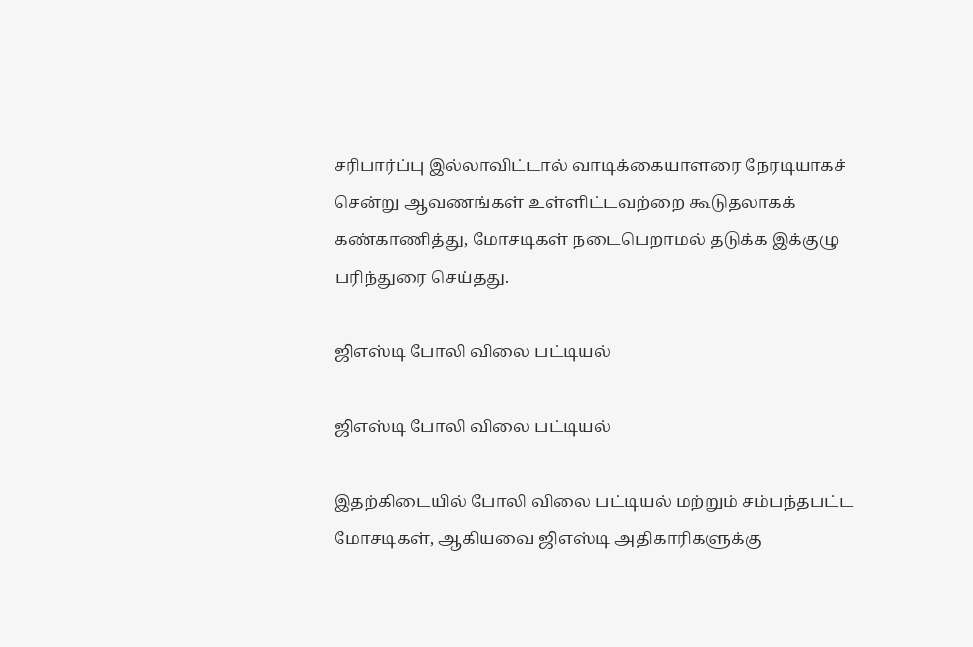சரிபார்ப்பு இல்லாவிட்டால் வாடிக்கையாளரை நேரடியாகச் சென்று ஆவணங்கள் உள்ளிட்டவற்றை கூடுதலாகக் கண்காணித்து, மோசடிகள் நடைபெறாமல் தடுக்க இக்குழு பரிந்துரை செய்தது.

ஜிஎஸ்டி போலி விலை பட்டியல்

ஜிஎஸ்டி போலி விலை பட்டியல்

இதற்கிடையில் போலி விலை பட்டியல் மற்றும் சம்பந்தபட்ட மோசடிகள், ஆகியவை ஜிஎஸ்டி அதிகாரிகளுக்கு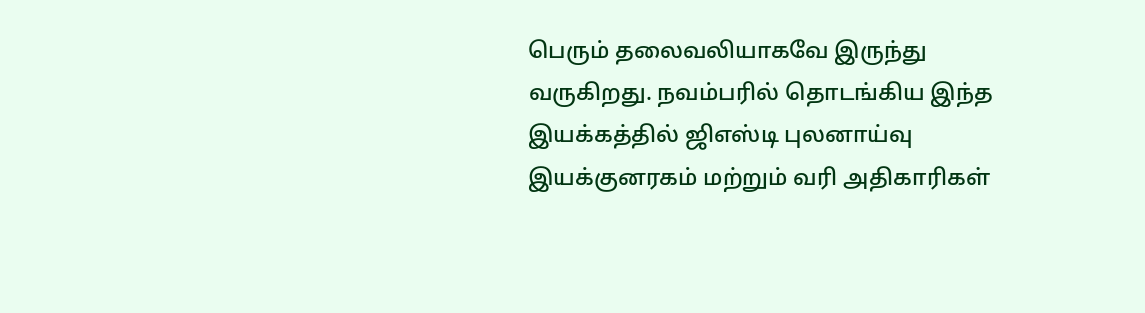பெரும் தலைவலியாகவே இருந்து வருகிறது. நவம்பரில் தொடங்கிய இந்த இயக்கத்தில் ஜிஎஸ்டி புலனாய்வு இயக்குனரகம் மற்றும் வரி அதிகாரிகள்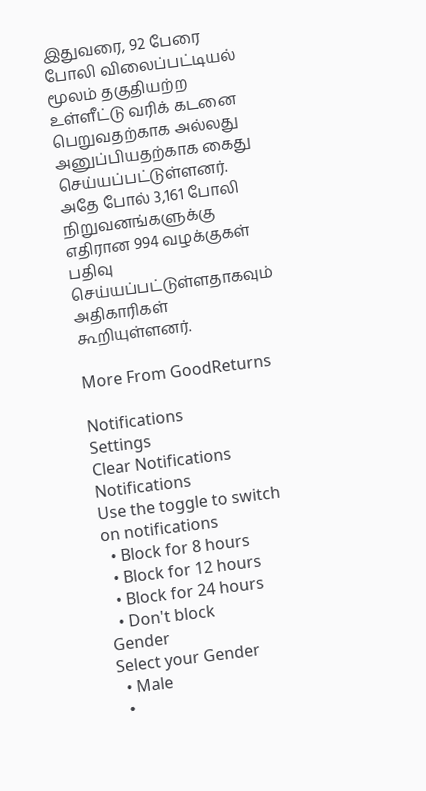இதுவரை, 92 பேரை போலி விலைப்பட்டியல் மூலம் தகுதியற்ற உள்ளீட்டு வரிக் கடனை பெறுவதற்காக அல்லது அனுப்பியதற்காக கைது செய்யப்பட்டுள்ளனர். அதே போல் 3,161 போலி நிறுவனங்களுக்கு எதிரான 994 வழக்குகள் பதிவு செய்யப்பட்டுள்ளதாகவும் அதிகாரிகள் கூறியுள்ளனர்.

More From GoodReturns

Notifications
Settings
Clear Notifications
Notifications
Use the toggle to switch on notifications
  • Block for 8 hours
  • Block for 12 hours
  • Block for 24 hours
  • Don't block
Gender
Select your Gender
  • Male
  •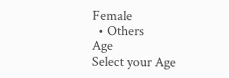Female
  • Others
Age
Select your Age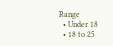Range
  • Under 18
  • 18 to 25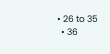• 26 to 35
  • 36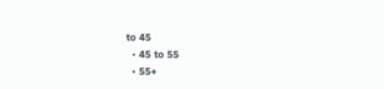to 45
  • 45 to 55
  • 55+